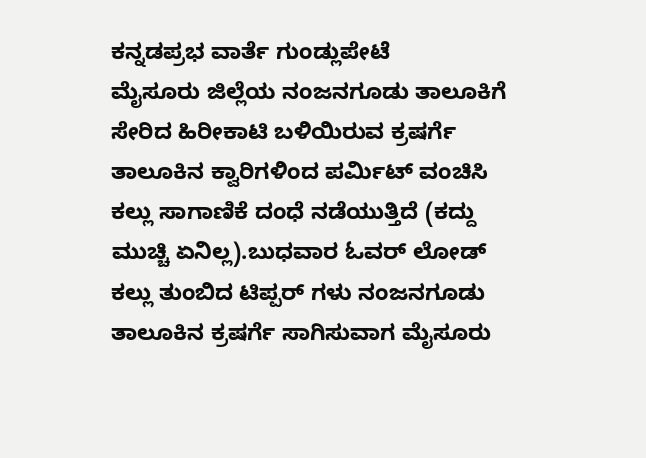ಕನ್ನಡಪ್ರಭ ವಾರ್ತೆ ಗುಂಡ್ಲುಪೇಟೆ
ಮೈಸೂರು ಜಿಲ್ಲೆಯ ನಂಜನಗೂಡು ತಾಲೂಕಿಗೆ ಸೇರಿದ ಹಿರೀಕಾಟಿ ಬಳಿಯಿರುವ ಕ್ರಷರ್ಗೆ ತಾಲೂಕಿನ ಕ್ವಾರಿಗಳಿಂದ ಪರ್ಮಿಟ್ ವಂಚಿಸಿ ಕಲ್ಲು ಸಾಗಾಣಿಕೆ ದಂಧೆ ನಡೆಯುತ್ತಿದೆ (ಕದ್ದು ಮುಚ್ಚಿ ಏನಿಲ್ಲ).ಬುಧವಾರ ಓವರ್ ಲೋಡ್ ಕಲ್ಲು ತುಂಬಿದ ಟಿಪ್ಪರ್ ಗಳು ನಂಜನಗೂಡು ತಾಲೂಕಿನ ಕ್ರಷರ್ಗೆ ಸಾಗಿಸುವಾಗ ಮೈಸೂರು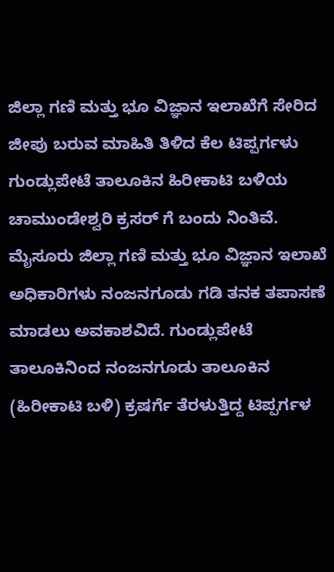ಜಿಲ್ಲಾ ಗಣಿ ಮತ್ತು ಭೂ ವಿಜ್ಞಾನ ಇಲಾಖೆಗೆ ಸೇರಿದ ಜೀಪು ಬರುವ ಮಾಹಿತಿ ತಿಳಿದ ಕೆಲ ಟಿಪ್ಪರ್ಗಳು ಗುಂಡ್ಲುಪೇಟೆ ತಾಲೂಕಿನ ಹಿರೀಕಾಟಿ ಬಳಿಯ ಚಾಮುಂಡೇಶ್ವರಿ ಕ್ರಸರ್ ಗೆ ಬಂದು ನಿಂತಿವೆ.
ಮೈಸೂರು ಜಿಲ್ಲಾ ಗಣಿ ಮತ್ತು ಭೂ ವಿಜ್ಞಾನ ಇಲಾಖೆ ಅಧಿಕಾರಿಗಳು ನಂಜನಗೂಡು ಗಡಿ ತನಕ ತಪಾಸಣೆ ಮಾಡಲು ಅವಕಾಶವಿದೆ. ಗುಂಡ್ಲುಪೇಟೆ ತಾಲೂಕಿನಿಂದ ನಂಜನಗೂಡು ತಾಲೂಕಿನ (ಹಿರೀಕಾಟಿ ಬಳಿ) ಕ್ರಷರ್ಗೆ ತೆರಳುತ್ತಿದ್ದ ಟಿಪ್ಪರ್ಗಳ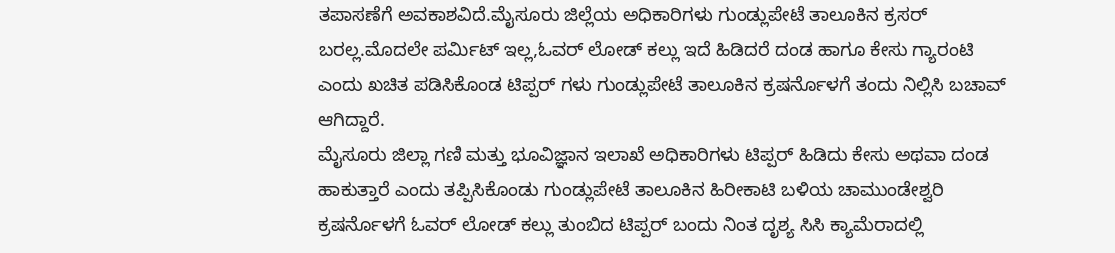ತಪಾಸಣೆಗೆ ಅವಕಾಶವಿದೆ.ಮೈಸೂರು ಜಿಲ್ಲೆಯ ಅಧಿಕಾರಿಗಳು ಗುಂಡ್ಲುಪೇಟೆ ತಾಲೂಕಿನ ಕ್ರಸರ್ ಬರಲ್ಲ.ಮೊದಲೇ ಪರ್ಮಿಟ್ ಇಲ್ಲ,ಓವರ್ ಲೋಡ್ ಕಲ್ಲು ಇದೆ ಹಿಡಿದರೆ ದಂಡ ಹಾಗೂ ಕೇಸು ಗ್ಯಾರಂಟಿ ಎಂದು ಖಚಿತ ಪಡಿಸಿಕೊಂಡ ಟಿಪ್ಪರ್ ಗಳು ಗುಂಡ್ಲುಪೇಟೆ ತಾಲೂಕಿನ ಕ್ರಷರ್ನೊಳಗೆ ತಂದು ನಿಲ್ಲಿಸಿ ಬಚಾವ್ ಆಗಿದ್ದಾರೆ.
ಮೈಸೂರು ಜಿಲ್ಲಾ ಗಣಿ ಮತ್ತು ಭೂವಿಜ್ಞಾನ ಇಲಾಖೆ ಅಧಿಕಾರಿಗಳು ಟಿಪ್ಪರ್ ಹಿಡಿದು ಕೇಸು ಅಥವಾ ದಂಡ ಹಾಕುತ್ತಾರೆ ಎಂದು ತಪ್ಪಿಸಿಕೊಂಡು ಗುಂಡ್ಲುಪೇಟೆ ತಾಲೂಕಿನ ಹಿರೀಕಾಟಿ ಬಳಿಯ ಚಾಮುಂಡೇಶ್ವರಿ ಕ್ರಷರ್ನೊಳಗೆ ಓವರ್ ಲೋಡ್ ಕಲ್ಲು ತುಂಬಿದ ಟಿಪ್ಪರ್ ಬಂದು ನಿಂತ ದೃಶ್ಯ ಸಿಸಿ ಕ್ಯಾಮೆರಾದಲ್ಲಿ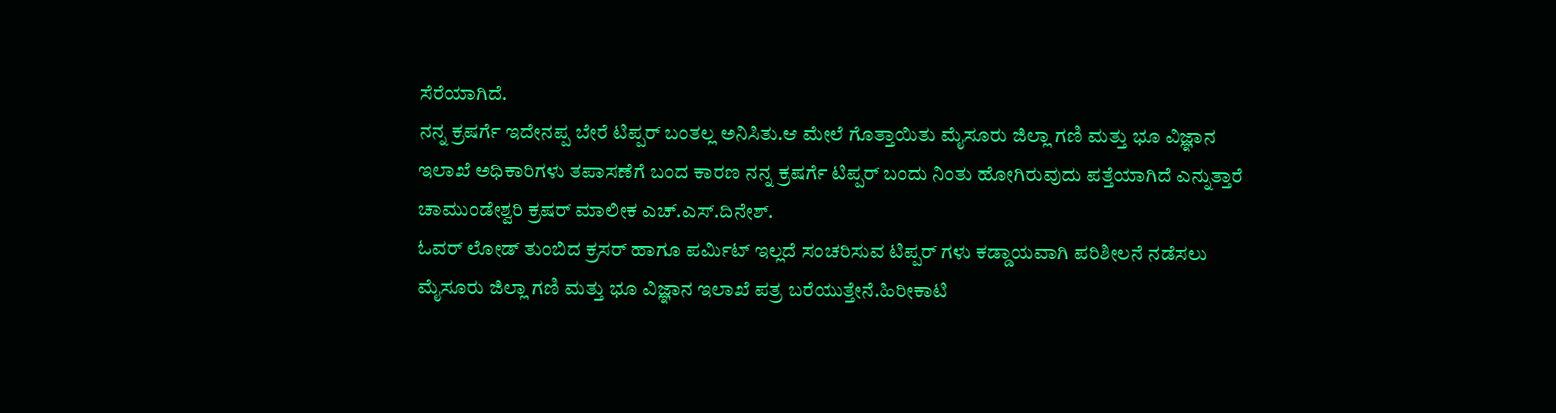ಸೆರೆಯಾಗಿದೆ.
ನನ್ನ ಕ್ರಷರ್ಗೆ ಇದೇನಪ್ಪ ಬೇರೆ ಟಿಪ್ಪರ್ ಬಂತಲ್ಲ ಅನಿಸಿತು.ಆ ಮೇಲೆ ಗೊತ್ತಾಯಿತು ಮೈಸೂರು ಜಿಲ್ಲಾ ಗಣಿ ಮತ್ತು ಭೂ ವಿಜ್ಞಾನ ಇಲಾಖೆ ಅಧಿಕಾರಿಗಳು ತಪಾಸಣೆಗೆ ಬಂದ ಕಾರಣ ನನ್ನ ಕ್ರಷರ್ಗೆ ಟಿಪ್ಪರ್ ಬಂದು ನಿಂತು ಹೋಗಿರುವುದು ಪತ್ತೆಯಾಗಿದೆ ಎನ್ನುತ್ತಾರೆ ಚಾಮುಂಡೇಶ್ವರಿ ಕ್ರಷರ್ ಮಾಲೀಕ ಎಚ್.ಎಸ್.ದಿನೇಶ್.
ಓವರ್ ಲೋಡ್ ತುಂಬಿದ ಕ್ರಸರ್ ಹಾಗೂ ಪರ್ಮಿಟ್ ಇಲ್ಲದೆ ಸಂಚರಿಸುವ ಟಿಪ್ಪರ್ ಗಳು ಕಡ್ಡಾಯವಾಗಿ ಪರಿಶೀಲನೆ ನಡೆಸಲು ಮೈಸೂರು ಜಿಲ್ಲಾ ಗಣಿ ಮತ್ತು ಭೂ ವಿಜ್ಞಾನ ಇಲಾಖೆ ಪತ್ರ ಬರೆಯುತ್ತೇನೆ.ಹಿರೀಕಾಟಿ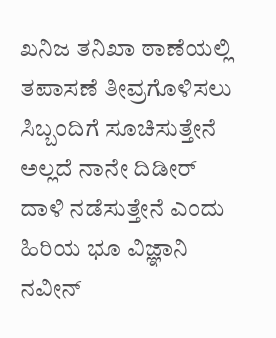ಖನಿಜ ತನಿಖಾ ಠಾಣೆಯಲ್ಲಿ ತಪಾಸಣೆ ತೀವ್ರಗೊಳಿಸಲು ಸಿಬ್ಬಂದಿಗೆ ಸೂಚಿಸುತ್ತೇನೆ ಅಲ್ಲದೆ ನಾನೇ ದಿಡೀರ್ ದಾಳಿ ನಡೆಸುತ್ತೇನೆ ಎಂದು ಹಿರಿಯ ಭೂ ವಿಜ್ಞಾನಿ ನವೀನ್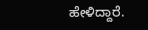ಹೇಳಿದ್ದಾರೆ.